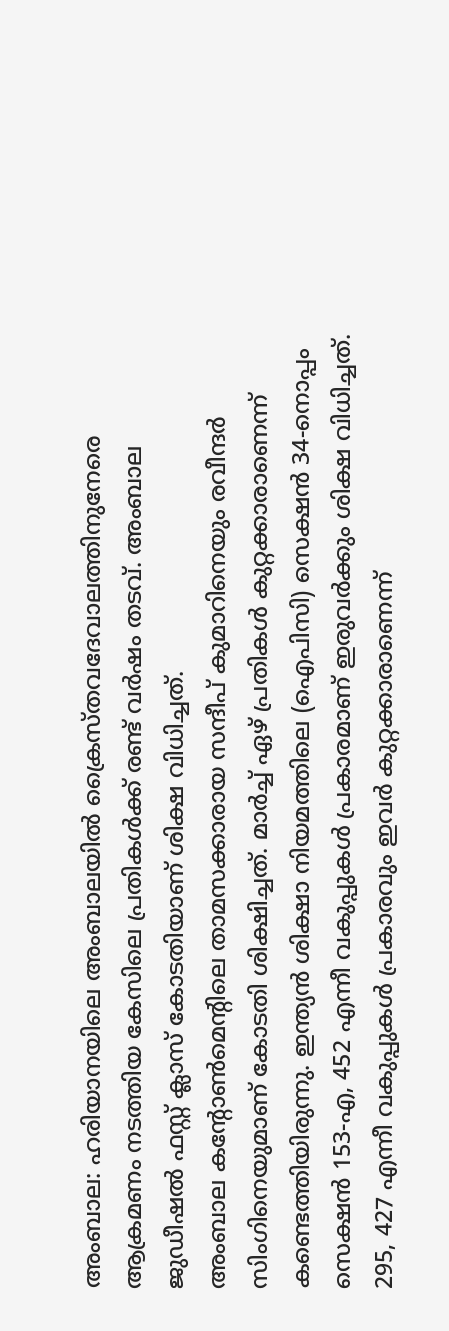അംബാല: ഹരിയാനയിലെ അംബാലയിൽ ക്രൈസ്തവദേവാലത്തിനുനേരെ ആക്രമണം നടത്തിയ കേസിലെ പ്രതികൾക്ക് രണ്ട് വർഷം തടവ്. അംബാല ജുഡീഷൽ ഫസ്റ്റ് ക്ലാസ് കോടതിയാണ് ശിക്ഷ വിധിച്ചത്.
അംബാല കന്റോൺമെന്റിലെ താമസക്കാരായ സന്ദീപ് കുമാറിനെയും രവീന്ദർ സിംഗിനെയുമാണ് കോടതി ശിക്ഷിച്ചത്. മാർച്ച് ഏഴ് പ്രതികൾ കുറ്റക്കാരാണെന്ന് കണ്ടെത്തിയിരുന്നു. ഇന്ത്യൻ ശിക്ഷാ നിയമത്തിലെ (ഐപിസി) സെക്ഷൻ 34-നൊപ്പം സെക്ഷൻ 153-എ, 452 എന്നീ വകുപ്പുകൾ പ്രകാരമാണ് ഇരുവർക്കും ശിക്ഷ വിധിച്ചത്. 295, 427 എന്നീ വകുപ്പുകൾ പ്രകാരവും ഇവർ കുറ്റക്കാരാണെന്ന്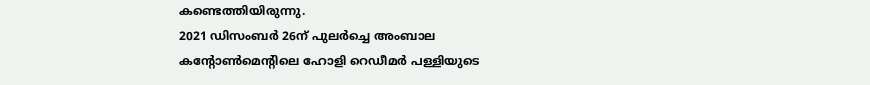കണ്ടെത്തിയിരുന്നു.
2021 ഡിസംബർ 26ന് പുലർച്ചെ അംബാല കന്റോൺമെന്റിലെ ഹോളി റെഡീമർ പള്ളിയുടെ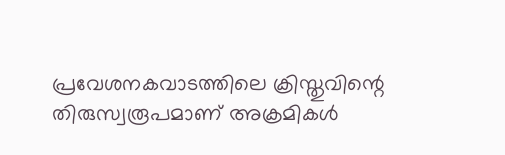പ്രവേശനകവാടത്തിലെ ക്രിസ്തുവിന്റെ തിരുസ്വരൂപമാണ് അക്രമികൾ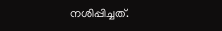നശിപ്പിച്ചത്.